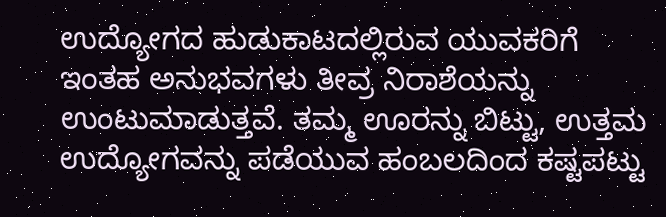ಉದ್ಯೋಗದ ಹುಡುಕಾಟದಲ್ಲಿರುವ ಯುವಕರಿಗೆ ಇಂತಹ ಅನುಭವಗಳು ತೀವ್ರ ನಿರಾಶೆಯನ್ನು ಉಂಟುಮಾಡುತ್ತವೆ. ತಮ್ಮ ಊರನ್ನು ಬಿಟ್ಟು, ಉತ್ತಮ ಉದ್ಯೋಗವನ್ನು ಪಡೆಯುವ ಹಂಬಲದಿಂದ ಕಷ್ಟಪಟ್ಟು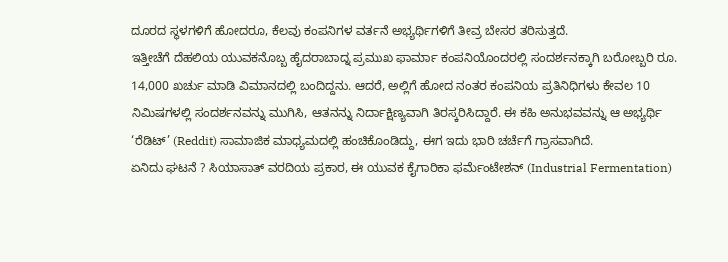ದೂರದ ಸ್ಥಳಗಳಿಗೆ ಹೋದರೂ, ಕೆಲವು ಕಂಪನಿಗಳ ವರ್ತನೆ ಅಭ್ಯರ್ಥಿಗಳಿಗೆ ತೀವ್ರ ಬೇಸರ ತರಿಸುತ್ತದೆ.
ಇತ್ತೀಚೆಗೆ ದೆಹಲಿಯ ಯುವಕನೊಬ್ಬ ಹೈದರಾಬಾದ್ನ ಪ್ರಮುಖ ಫಾರ್ಮಾ ಕಂಪನಿಯೊಂದರಲ್ಲಿ ಸಂದರ್ಶನಕ್ಕಾಗಿ ಬರೋಬ್ಬರಿ ರೂ. 14,000 ಖರ್ಚು ಮಾಡಿ ವಿಮಾನದಲ್ಲಿ ಬಂದಿದ್ದನು. ಆದರೆ, ಅಲ್ಲಿಗೆ ಹೋದ ನಂತರ ಕಂಪನಿಯ ಪ್ರತಿನಿಧಿಗಳು ಕೇವಲ 10 ನಿಮಿಷಗಳಲ್ಲಿ ಸಂದರ್ಶನವನ್ನು ಮುಗಿಸಿ, ಆತನನ್ನು ನಿರ್ದಾಕ್ಷಿಣ್ಯವಾಗಿ ತಿರಸ್ಕರಿಸಿದ್ದಾರೆ. ಈ ಕಹಿ ಅನುಭವವನ್ನು ಆ ಅಭ್ಯರ್ಥಿ ‘ರೆಡಿಟ್’ (Reddit) ಸಾಮಾಜಿಕ ಮಾಧ್ಯಮದಲ್ಲಿ ಹಂಚಿಕೊಂಡಿದ್ದು, ಈಗ ಇದು ಭಾರಿ ಚರ್ಚೆಗೆ ಗ್ರಾಸವಾಗಿದೆ.
ಏನಿದು ಘಟನೆ ? ಸಿಯಾಸಾತ್ ವರದಿಯ ಪ್ರಕಾರ, ಈ ಯುವಕ ಕೈಗಾರಿಕಾ ಫರ್ಮೆಂಟೇಶನ್ (Industrial Fermentation)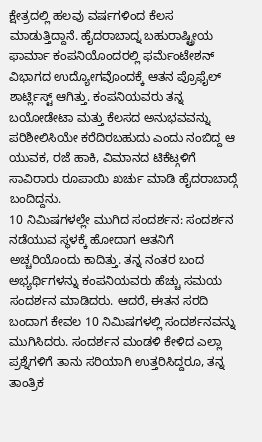ಕ್ಷೇತ್ರದಲ್ಲಿ ಹಲವು ವರ್ಷಗಳಿಂದ ಕೆಲಸ ಮಾಡುತ್ತಿದ್ದಾನೆ. ಹೈದರಾಬಾದ್ನ ಬಹುರಾಷ್ಟ್ರೀಯ ಫಾರ್ಮಾ ಕಂಪನಿಯೊಂದರಲ್ಲಿ ಫರ್ಮೆಂಟೇಶನ್ ವಿಭಾಗದ ಉದ್ಯೋಗವೊಂದಕ್ಕೆ ಆತನ ಪ್ರೊಫೈಲ್ ಶಾರ್ಟ್ಲಿಸ್ಟ್ ಆಗಿತ್ತು. ಕಂಪನಿಯವರು ತನ್ನ ಬಯೋಡೇಟಾ ಮತ್ತು ಕೆಲಸದ ಅನುಭವವನ್ನು ಪರಿಶೀಲಿಸಿಯೇ ಕರೆದಿರಬಹುದು ಎಂದು ನಂಬಿದ್ದ ಆ ಯುವಕ, ರಜೆ ಹಾಕಿ, ವಿಮಾನದ ಟಿಕೆಟ್ಗಳಿಗೆ ಸಾವಿರಾರು ರೂಪಾಯಿ ಖರ್ಚು ಮಾಡಿ ಹೈದರಾಬಾದ್ಗೆ ಬಂದಿದ್ದನು.
10 ನಿಮಿಷಗಳಲ್ಲೇ ಮುಗಿದ ಸಂದರ್ಶನ: ಸಂದರ್ಶನ ನಡೆಯುವ ಸ್ಥಳಕ್ಕೆ ಹೋದಾಗ ಆತನಿಗೆ ಅಚ್ಚರಿಯೊಂದು ಕಾದಿತ್ತು. ತನ್ನ ನಂತರ ಬಂದ ಅಭ್ಯರ್ಥಿಗಳನ್ನು ಕಂಪನಿಯವರು ಹೆಚ್ಚು ಸಮಯ ಸಂದರ್ಶನ ಮಾಡಿದರು. ಆದರೆ, ಈತನ ಸರದಿ ಬಂದಾಗ ಕೇವಲ 10 ನಿಮಿಷಗಳಲ್ಲಿ ಸಂದರ್ಶನವನ್ನು ಮುಗಿಸಿದರು. ಸಂದರ್ಶನ ಮಂಡಳಿ ಕೇಳಿದ ಎಲ್ಲಾ ಪ್ರಶ್ನೆಗಳಿಗೆ ತಾನು ಸರಿಯಾಗಿ ಉತ್ತರಿಸಿದ್ದರೂ, ತನ್ನ ತಾಂತ್ರಿಕ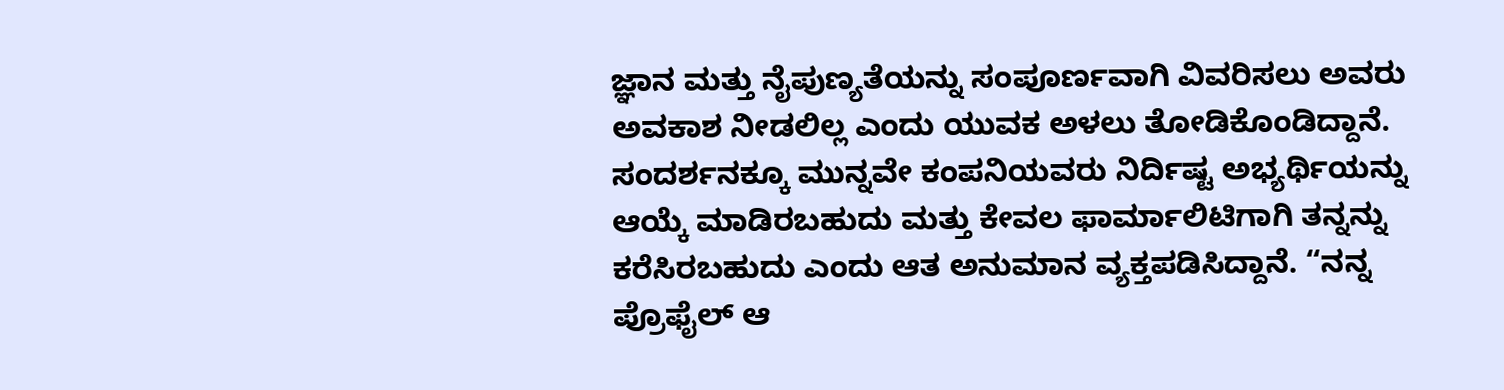ಜ್ಞಾನ ಮತ್ತು ನೈಪುಣ್ಯತೆಯನ್ನು ಸಂಪೂರ್ಣವಾಗಿ ವಿವರಿಸಲು ಅವರು ಅವಕಾಶ ನೀಡಲಿಲ್ಲ ಎಂದು ಯುವಕ ಅಳಲು ತೋಡಿಕೊಂಡಿದ್ದಾನೆ.
ಸಂದರ್ಶನಕ್ಕೂ ಮುನ್ನವೇ ಕಂಪನಿಯವರು ನಿರ್ದಿಷ್ಟ ಅಭ್ಯರ್ಥಿಯನ್ನು ಆಯ್ಕೆ ಮಾಡಿರಬಹುದು ಮತ್ತು ಕೇವಲ ಫಾರ್ಮಾಲಿಟಿಗಾಗಿ ತನ್ನನ್ನು ಕರೆಸಿರಬಹುದು ಎಂದು ಆತ ಅನುಮಾನ ವ್ಯಕ್ತಪಡಿಸಿದ್ದಾನೆ. “ನನ್ನ ಪ್ರೊಫೈಲ್ ಆ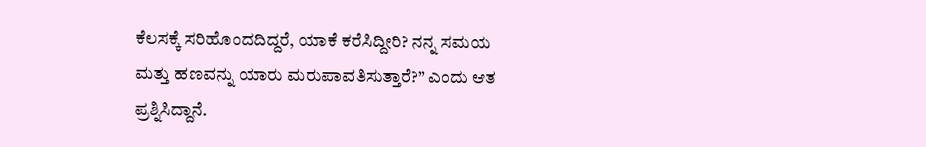ಕೆಲಸಕ್ಕೆ ಸರಿಹೊಂದದಿದ್ದರೆ, ಯಾಕೆ ಕರೆಸಿದ್ದೀರಿ? ನನ್ನ ಸಮಯ ಮತ್ತು ಹಣವನ್ನು ಯಾರು ಮರುಪಾವತಿಸುತ್ತಾರೆ?” ಎಂದು ಆತ ಪ್ರಶ್ನಿಸಿದ್ದಾನೆ.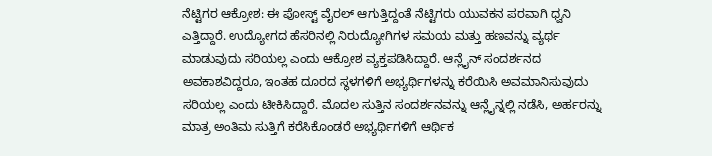ನೆಟ್ಟಿಗರ ಆಕ್ರೋಶ: ಈ ಪೋಸ್ಟ್ ವೈರಲ್ ಆಗುತ್ತಿದ್ದಂತೆ ನೆಟ್ಟಿಗರು ಯುವಕನ ಪರವಾಗಿ ಧ್ವನಿ ಎತ್ತಿದ್ದಾರೆ. ಉದ್ಯೋಗದ ಹೆಸರಿನಲ್ಲಿ ನಿರುದ್ಯೋಗಿಗಳ ಸಮಯ ಮತ್ತು ಹಣವನ್ನು ವ್ಯರ್ಥ ಮಾಡುವುದು ಸರಿಯಲ್ಲ ಎಂದು ಆಕ್ರೋಶ ವ್ಯಕ್ತಪಡಿಸಿದ್ದಾರೆ. ಆನ್ಲೈನ್ ಸಂದರ್ಶನದ ಅವಕಾಶವಿದ್ದರೂ, ಇಂತಹ ದೂರದ ಸ್ಥಳಗಳಿಗೆ ಅಭ್ಯರ್ಥಿಗಳನ್ನು ಕರೆಯಿಸಿ ಅವಮಾನಿಸುವುದು ಸರಿಯಲ್ಲ ಎಂದು ಟೀಕಿಸಿದ್ದಾರೆ. ಮೊದಲ ಸುತ್ತಿನ ಸಂದರ್ಶನವನ್ನು ಆನ್ಲೈನ್ನಲ್ಲಿ ನಡೆಸಿ, ಅರ್ಹರನ್ನು ಮಾತ್ರ ಅಂತಿಮ ಸುತ್ತಿಗೆ ಕರೆಸಿಕೊಂಡರೆ ಅಭ್ಯರ್ಥಿಗಳಿಗೆ ಆರ್ಥಿಕ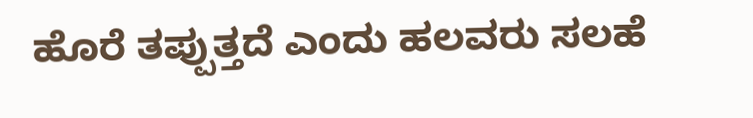ಹೊರೆ ತಪ್ಪುತ್ತದೆ ಎಂದು ಹಲವರು ಸಲಹೆ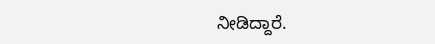ನೀಡಿದ್ದಾರೆ.